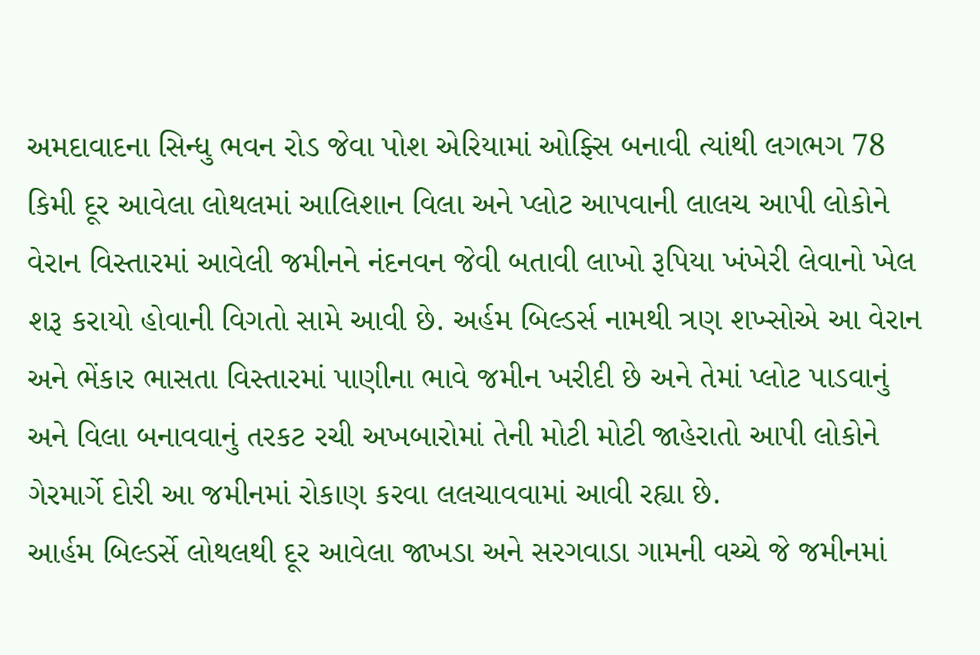અમદાવાદના સિન્ધુ ભવન રોડ જેવા પોશ એરિયામાં ઓફ્સિ બનાવી ત્યાંથી લગભગ 78 કિમી દૂર આવેલા લોથલમાં આલિશાન વિલા અને પ્લોટ આપવાની લાલચ આપી લોકોને વેરાન વિસ્તારમાં આવેલી જમીનને નંદનવન જેવી બતાવી લાખો રૂપિયા ખંખેરી લેવાનો ખેલ શરૂ કરાયો હોવાની વિગતો સામે આવી છે. અર્હમ બિલ્ડર્સ નામથી ત્રણ શખ્સોએ આ વેરાન અને ભેંકાર ભાસતા વિસ્તારમાં પાણીના ભાવે જમીન ખરીદી છે અને તેમાં પ્લોટ પાડવાનું અને વિલા બનાવવાનું તરકટ રચી અખબારોમાં તેની મોટી મોટી જાહેરાતો આપી લોકોને ગેરમાર્ગે દોરી આ જમીનમાં રોકાણ કરવા લલચાવવામાં આવી રહ્યા છે.
આર્હમ બિલ્ડર્સે લોથલથી દૂર આવેલા જાખડા અને સરગવાડા ગામની વચ્ચે જે જમીનમાં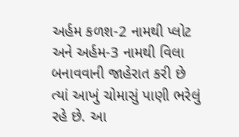અર્હમ કળશ-2 નામથી પ્લોટ અને અર્હમ-3 નામથી વિલા બનાવવાની જાહેરાત કરી છે ત્યાં આખું ચોમાસું પાણી ભરેલું રહે છે. આ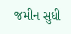જમીન સુધી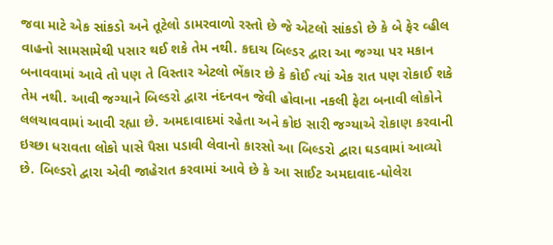જવા માટે એક સાંકડો અને તૂટેલો ડામરવાળો રસ્તો છે જે એટલો સાંકડો છે કે બે ફેર વ્હીલ વાહનો સામસામેથી પસાર થઈ શકે તેમ નથી. કદાચ બિલ્ડર દ્વારા આ જગ્યા પર મકાન બનાવવામાં આવે તો પણ તે વિસ્તાર એટલો ભેંકાર છે કે કોઈ ત્યાં એક રાત પણ રોકાઈ શકે તેમ નથી. આવી જગ્યાને બિલ્ડરો દ્વારા નંદનવન જેવી હોવાના નકલી ફેટા બનાવી લોકોને લલચાવવામાં આવી રહ્યા છે. અમદાવાદમાં રહેતા અને કોઇ સારી જગ્યાએ રોકાણ કરવાની ઇચ્છા ધરાવતા લોકો પાસે પૈસા પડાવી લેવાનો કારસો આ બિલ્ડરો દ્વારા ઘડવામાં આવ્યો છે. બિલ્ડરો દ્વારા એવી જાહેરાત કરવામાં આવે છે કે આ સાઈટ અમદાવાદ-ધોલેરા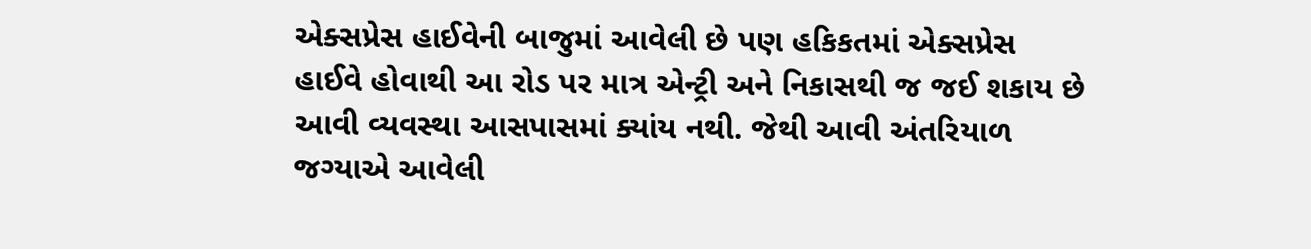એક્સપ્રેસ હાઈવેની બાજુમાં આવેલી છે પણ હકિકતમાં એક્સપ્રેસ હાઈવે હોવાથી આ રોડ પર માત્ર એન્ટ્રી અને નિકાસથી જ જઈ શકાય છે આવી વ્યવસ્થા આસપાસમાં ક્યાંય નથી. જેથી આવી અંતરિયાળ જગ્યાએ આવેલી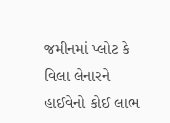જમીનમાં પ્લોટ કે વિલા લેનારને હાઈવેનો કોઈ લાભ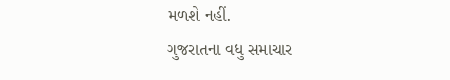મળશે નહીં.
ગુજરાતના વધુ સમાચાર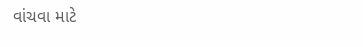વાંચવા માટે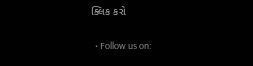ક્લિક કરો

  • Follow us on: